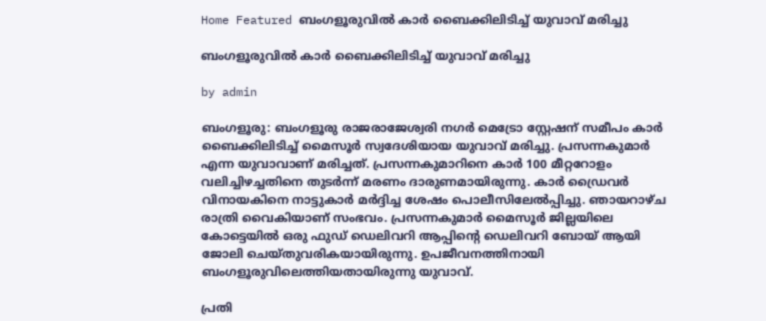Home Featured ബംഗളൂരുവില്‍ കാര്‍ ബൈക്കിലിടിച്ച്‌ യുവാവ് മരിച്ചു

ബംഗളൂരുവില്‍ കാര്‍ ബൈക്കിലിടിച്ച്‌ യുവാവ് മരിച്ചു

by admin

ബംഗളൂരു: ബംഗളൂരു രാജരാജേശ്വരി നഗര്‍ മെട്രോ സ്റ്റേഷന് സമീപം കാര്‍ ബൈക്കിലിടിച്ച്‌ മൈസൂര്‍ സ്വദേശിയായ യുവാവ് മരിച്ചു. പ്രസന്നകുമാര്‍ എന്ന യുവാവാണ് മരിച്ചത്. പ്രസന്നകുമാറിനെ കാര്‍ 100 മീറ്ററോളം വലിച്ചിഴച്ചതിനെ തുടര്‍ന്ന് മരണം ദാരുണമായിരുന്നു. കാര്‍ ഡ്രൈവര്‍ വിനായകിനെ നാട്ടുകാര്‍ മര്‍ദ്ദിച്ച ശേഷം പൊലീസിലേല്‍പ്പിച്ചു. ഞായറാഴ്ച രാത്രി വൈകിയാണ് സംഭവം. പ്രസന്നകുമാര്‍ മൈസൂര്‍ ജില്ലയിലെ കോട്ടെയില്‍ ഒരു ഫുഡ് ഡെലിവറി ആപ്പിന്റെ ഡെലിവറി ബോയ് ആയി ജോലി ചെയ്തുവരികയായിരുന്നു. ഉപജീവനത്തിനായി ബംഗളൂരുവിലെത്തിയതായിരുന്നു യുവാവ്.

പ്രതി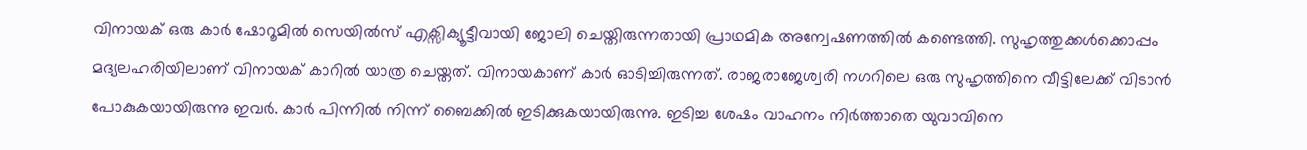വിനായക് ഒരു കാര്‍ ഷോറൂമില്‍ സെയില്‍സ് എക്സിക്യൂട്ടീവായി ജോലി ചെയ്തിരുന്നതായി പ്രാഥമിക അന്വേഷണത്തില്‍ കണ്ടെത്തി. സുഹൃത്തുക്കള്‍ക്കൊപ്പം മദ്യലഹരിയിലാണ് വിനായക് കാറില്‍ യാത്ര ചെയ്തത്. വിനായകാണ് കാര്‍ ഓടിച്ചിരുന്നത്. രാജരാജേശ്വരി നഗറിലെ ഒരു സുഹൃത്തിനെ വീട്ടിലേക്ക് വിടാന്‍ പോകുകയായിരുന്നു ഇവര്‍. കാര്‍ പിന്നില്‍ നിന്ന് ബൈക്കില്‍ ഇടിക്കുകയായിരുന്നു. ഇടിച്ച ശേഷം വാഹനം നിര്‍ത്താതെ യുവാവിനെ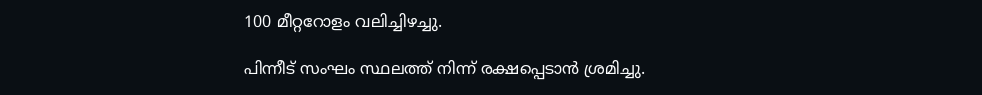100 മീറ്ററോളം വലിച്ചിഴച്ചു.

പിന്നീട് സംഘം സ്ഥലത്ത് നിന്ന് രക്ഷപ്പെടാന്‍ ശ്രമിച്ചു.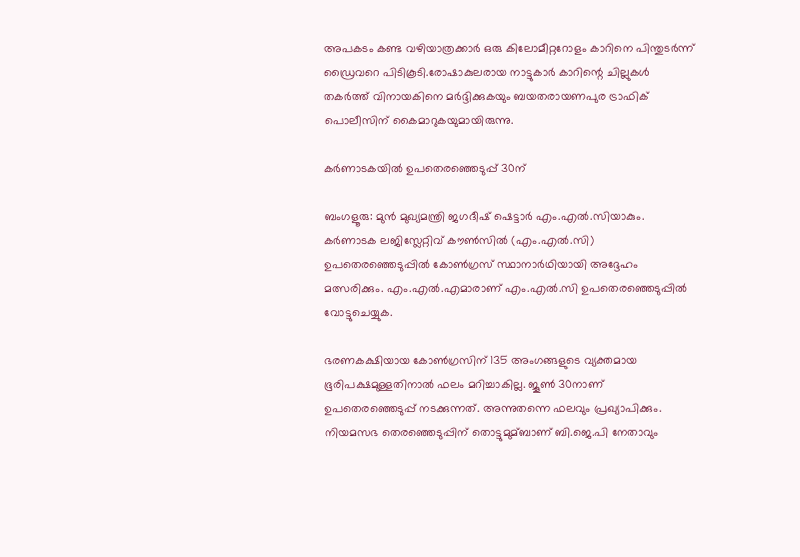അപകടം കണ്ട വഴിയാത്രക്കാര്‍ ഒരു കിലോമീറ്ററോളം കാറിനെ പിന്തുടര്‍ന്ന് ഡ്രൈവറെ പിടികൂടി.രോഷാകുലരായ നാട്ടുകാര്‍ കാറിന്റെ ചില്ലുകള്‍ തകര്‍ത്ത് വിനായകിനെ മര്‍ദ്ദിക്കുകയും ബയതരായണപുര ട്രാഫിക് പൊലീസിന് കൈമാറുകയുമായിരുന്നു.

കര്‍ണാടകയില്‍ ഉപതെരഞ്ഞെടുപ്പ് 30ന്

ബംഗളൂരു: മുൻ മുഖ്യമന്ത്രി ജഗദീഷ് ഷെട്ടാര്‍ എം.എല്‍.സിയാകും. കര്‍ണാടക ലജിസ്ലേറ്റിവ് കൗണ്‍സില്‍ (എം.എല്‍.സി) ഉപതെരഞ്ഞെടുപ്പില്‍ കോണ്‍ഗ്രസ് സ്ഥാനാര്‍ഥിയായി അദ്ദേഹം മത്സരിക്കും. എം.എല്‍.എമാരാണ് എം.എല്‍.സി ഉപതെരഞ്ഞെടുപ്പില്‍ വോട്ടുചെയ്യുക.

ഭരണകക്ഷിയായ കോണ്‍ഗ്രസിന് 135 അംഗങ്ങളുടെ വ്യക്തമായ ഭൂരിപക്ഷമുള്ളതിനാല്‍ ഫലം മറിച്ചാകില്ല. ജൂണ്‍ 30നാണ് ഉപതെരഞ്ഞെടുപ്പ് നടക്കുന്നത്. അന്നുതന്നെ ഫലവും പ്രഖ്യാപിക്കും. നിയമസഭ തെരഞ്ഞെടുപ്പിന് തൊട്ടുമുമ്ബാണ് ബി.ജെ.പി നേതാവും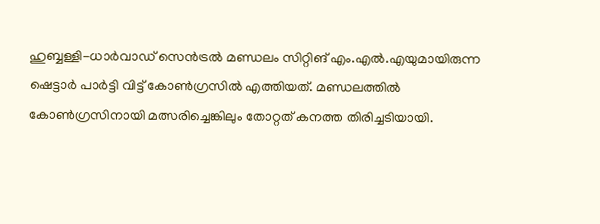ഹുബ്ബള്ളി-ധാര്‍വാഡ് സെൻട്രല്‍ മണ്ഡലം സിറ്റിങ് എം.എല്‍.എയുമായിരുന്ന ഷെട്ടാര്‍ പാര്‍ട്ടി വിട്ട് കോണ്‍ഗ്രസില്‍ എത്തിയത്. മണ്ഡലത്തില്‍ കോണ്‍ഗ്രസിനായി മത്സരിച്ചെങ്കിലും തോറ്റത് കനത്ത തിരിച്ചടിയായി.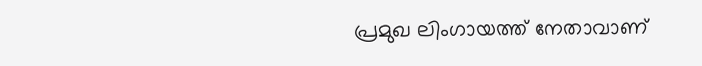പ്രമുഖ ലിംഗായത്ത് നേതാവാണ്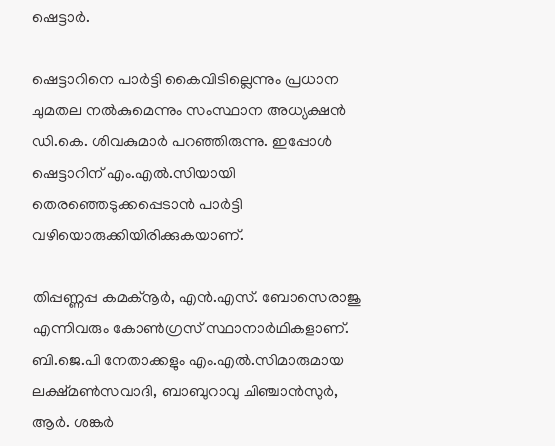ഷെട്ടാര്‍.

ഷെട്ടാറിനെ പാര്‍ട്ടി കൈവിടില്ലെന്നും പ്രധാന ചുമതല നല്‍കുമെന്നും സംസ്ഥാന അധ്യക്ഷൻ ഡി.കെ. ശിവകുമാര്‍ പറഞ്ഞിരുന്നു. ഇപ്പോള്‍ ഷെട്ടാറിന് എം.എല്‍.സിയായി തെരഞ്ഞെടുക്കപ്പെടാൻ പാര്‍ട്ടി വഴിയൊരുക്കിയിരിക്കുകയാണ്.

തിപ്പണ്ണപ്പ കമക്നൂര്‍, എൻ.എസ്. ബോസെരാജു എന്നിവരും കോണ്‍ഗ്രസ് സ്ഥാനാര്‍ഥികളാണ്. ബി.ജെ.പി നേതാക്കളും എം.എല്‍.സിമാരുമായ ലക്ഷ്മണ്‍സവാദി, ബാബുറാവു ചിഞ്ചാൻസുര്‍, ആര്‍. ശങ്കര്‍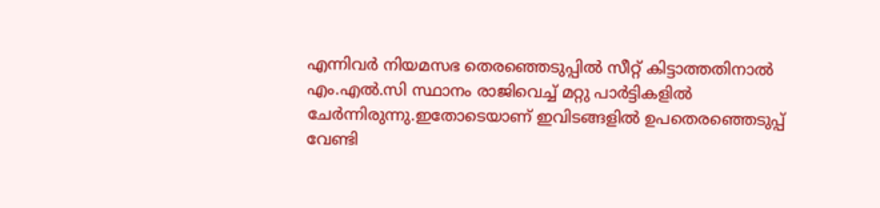എന്നിവര്‍ നിയമസഭ തെരഞ്ഞെടുപ്പില്‍ സീറ്റ് കിട്ടാത്തതിനാല്‍ എം.എല്‍.സി സ്ഥാനം രാജിവെച്ച്‌ മറ്റു പാര്‍ട്ടികളില്‍ ചേര്‍ന്നിരുന്നു.ഇതോടെയാണ് ഇവിടങ്ങളില്‍ ഉപതെരഞ്ഞെടുപ്പ് വേണ്ടി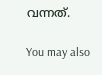വന്നത്.

You may also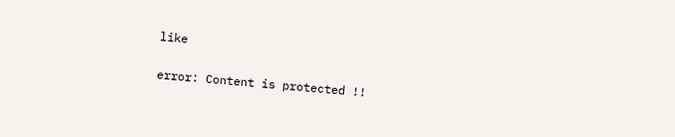like

error: Content is protected !!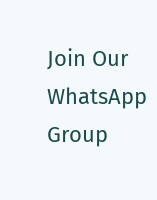Join Our WhatsApp Group